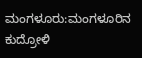ಮಂಗಳೂರು:ಮಂಗಳೂರಿನ ಕುದ್ರೋಳಿ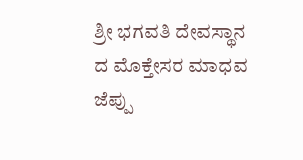ಶ್ರೀ ಭಗವತಿ ದೇವಸ್ಥಾನ ದ ಮೊಕ್ತೇಸರ ಮಾಧವ ಜೆಪ್ಪು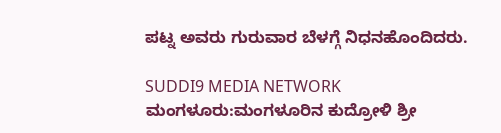ಪಟ್ನ ಅವರು ಗುರುವಾರ ಬೆಳಗ್ಗೆ ನಿಧನಹೊಂದಿದರು.

SUDDI9 MEDIA NETWORK
ಮಂಗಳೂರು:ಮಂಗಳೂರಿನ ಕುದ್ರೋಳಿ ಶ್ರೀ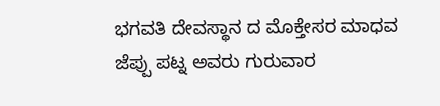ಭಗವತಿ ದೇವಸ್ಥಾನ ದ ಮೊಕ್ತೇಸರ ಮಾಧವ ಜೆಪ್ಪು ಪಟ್ನ ಅವರು ಗುರುವಾರ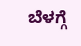ಬೆಳಗ್ಗೆ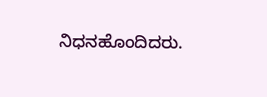ನಿಧನಹೊಂದಿದರು.